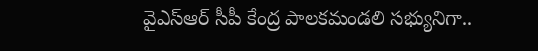వైఎస్ఆర్ సీపీ కేంద్ర పాలకమండలి సభ్యునిగా..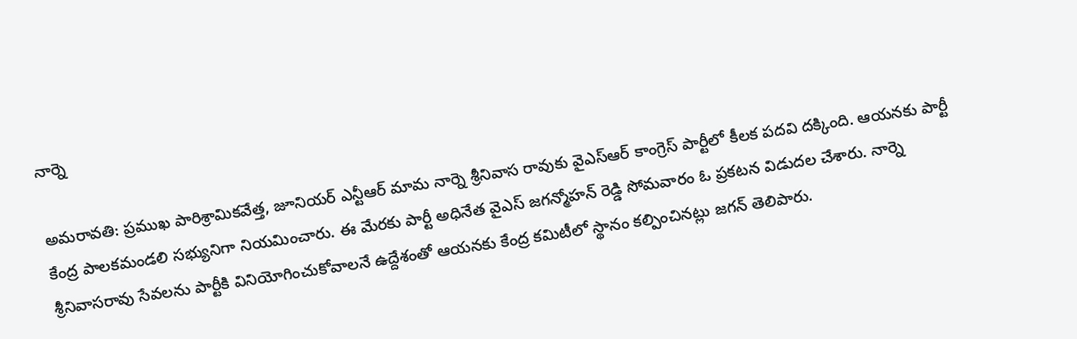నార్నె

అమరావతి: ప్రముఖ పారిశ్రామికవేత్త, జూనియర్ ఎన్టీఆర్ మామ నార్నె శ్రీనివాస రావుకు వైఎస్ఆర్ కాంగ్రెస్ పార్టీలో కీలక పదవి దక్కింది. ఆయనకు పార్టీ కేంద్ర పాలకమండలి సభ్యునిగా నియమించారు. ఈ మేరకు పార్టీ అధినేత వైఎస్ జగన్మోహన్ రెడ్డి సోమవారం ఓ ప్రకటన విడుదల చేశారు. నార్నె శ్రీనివాసరావు సేవలను పార్టీకి వినియోగించుకోవాలనే ఉద్దేశంతో ఆయనకు కేంద్ర కమిటీలో స్థానం కల్పించినట్లు జగన్ తెలిపారు.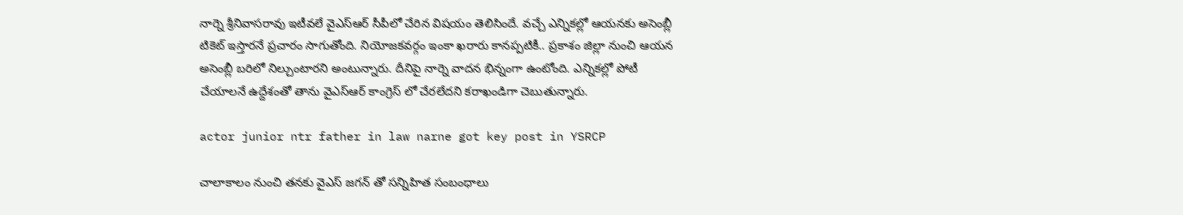నార్నె శ్రీనివాసరావు ఇటీవలే వైఎస్ఆర్ సీపీలో చేరిన విషయం తెలిసిందే. వచ్చే ఎన్నికల్లో ఆయనకు అసెంబ్లీ టికెట్ ఇస్తారనే ప్రచారం సాగుతోంది. నియోజకవర్గం ఇంకా ఖరారు కానప్పటికీ.. ప్రకాశం జిల్లా నుంచి ఆయన అసెంబ్లీ బరిలో నిల్చుంటారని అంటున్నారు. దీనిపై నార్నె వాదన భిన్నంగా ఉంటోంది. ఎన్నికల్లో పోటీ చేయాలనే ఉద్దేశంతో తాను వైఎస్ఆర్ కాంగ్రెస్ లో చేరలేదని కరాఖండిగా చెబుతున్నారు.

actor junior ntr father in law narne got key post in YSRCP

చాలాకాలం నుంచి తనకు వైఎస్ జగన్ తో సన్నిహిత సంబంధాలు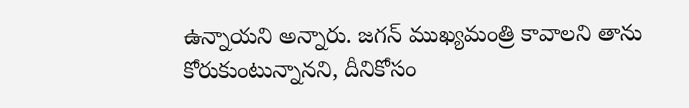ఉన్నాయని అన్నారు. జగన్ ముఖ్యమంత్రి కావాలని తాను కోరుకుంటున్నానని, దీనికోసం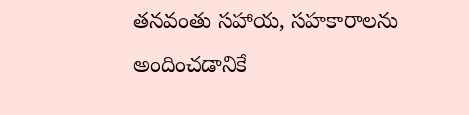తనవంతు సహాయ, సహకారాలను అందించడానికే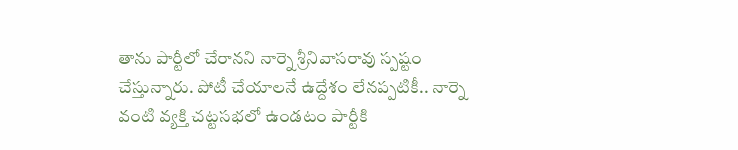తాను పార్టీలో చేరానని నార్నె శ్రీనివాసరావు స్పష్టం చేస్తున్నారు. పోటీ చేయాలనే ఉద్దేశం లేనప్పటికీ.. నార్నె వంటి వ్యక్తి చట్టసభలో ఉండటం పార్టీకి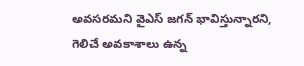అవసరమని వైఎస్ జగన్ భావిస్తున్నారని, గెలిచే అవకాశాలు ఉన్న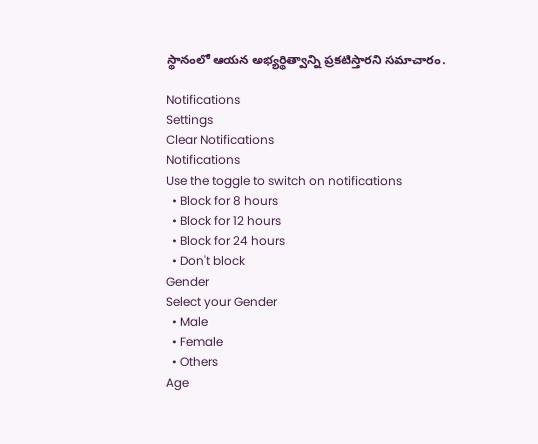స్థానంలో ఆయన అభ్యర్థిత్వాన్ని ప్రకటిస్తారని సమాచారం.

Notifications
Settings
Clear Notifications
Notifications
Use the toggle to switch on notifications
  • Block for 8 hours
  • Block for 12 hours
  • Block for 24 hours
  • Don't block
Gender
Select your Gender
  • Male
  • Female
  • Others
Age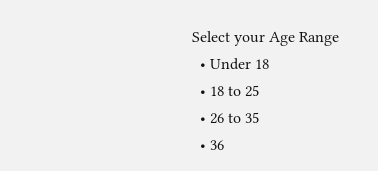Select your Age Range
  • Under 18
  • 18 to 25
  • 26 to 35
  • 36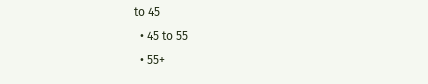to 45
  • 45 to 55
  • 55+